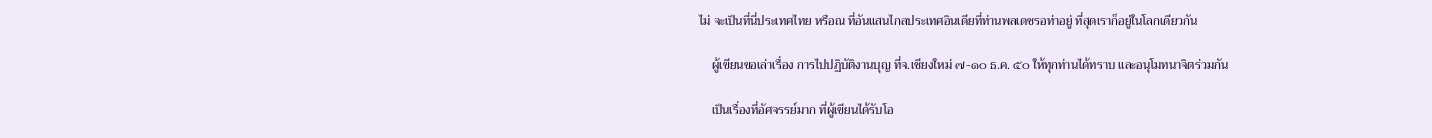ไม่ จะเป็นที่นี่ประเทศไทย หรือณ ที่อันแสนไกลประเทศอินเดียที่ท่านพลเดชรอท่าอยู่ ที่สุดเราก็อยู่ในโลกเดียวกัน

    ผู้เขียนขอเล่าเรื่อง การไปปฏิบัติงานบุญ ที่จ.เชียงใหม่ ๗-๑๐ ธ.ค. ๕๐ ให้ทุกท่านได้ทราบ และอนุโมทนาจิตร่วมกัน

    เป็นเรื่องที่อัศจรรย์มาก ที่ผู้เขียนได้รับโอ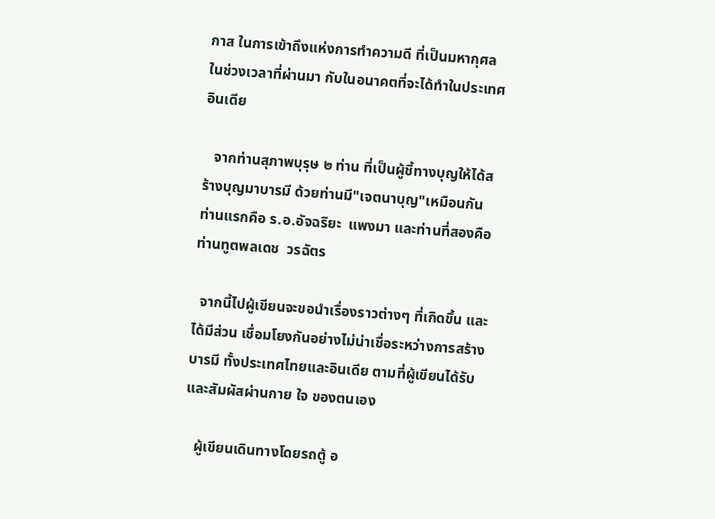กาส ในการเข้าถึงแห่งการทำความดี ที่เป็นมหากุศลในช่วงเวลาที่ผ่านมา กับในอนาคตที่จะได้ทำในประเทศอินเดีย

   จากท่านสุภาพบุรุษ ๒ ท่าน ที่เป็นผู้ชี้ทางบุญให้ได้สร้างบุญมาบารมี ด้วยท่านมี"เจตนาบุญ"เหมือนกัน ท่านแรกคือ ร.อ.อัจฉริยะ  แพงมา และท่านที่สองคือ ท่านทูตพลเดช  วรฉัตร

  จากนี้ไปผู้เขียนจะขอนำเรื่องราวต่างๆ ที่เกิดขึ้น และได้มีส่วน เชื่อมโยงกันอย่างไม่น่าเชื่อระหว่างการสร้างบารมี ทั้งประเทศไทยและอินเดีย ตามที่ผู้เขียนได้รับและสัมผัสผ่านกาย ใจ ของตนเอง

   ผู้เขียนเดินทางโดยรถตู้ อ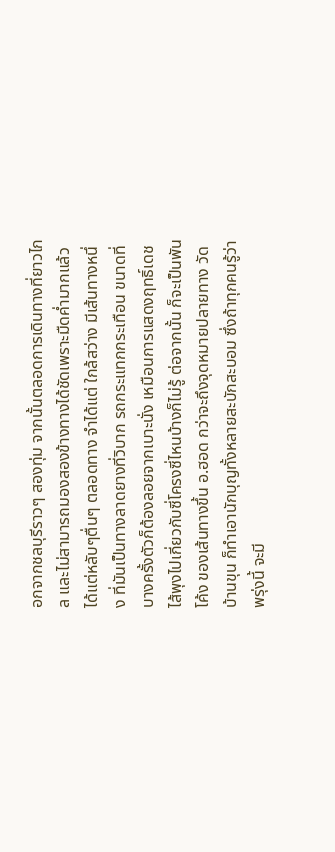อกจากชลบุรีราวๆ สองทุ่ม จากนั้นตลอดการเดินทางที่ยาวไกล และไม่สามารถมองสองข้างทางได้ชัดเพราะมืดค่ำมากแล้ว ได้แต่หลับๆตื่นๆ ตลอดทาง จำได้แต่ ใกล้สว่าง มีเส้นทางหนึ่ง ที่มันเป็นทางลาดยางที่วิบาก รถกระแทกกระเทือน ขนาดที่บางครั้งตัวก็ต้องลอยจากเบาะนั่ง เหมือนการแสดงฤทธิ์เดช ไส้พุงไปเกี่ยวกับซี่โครงซี่ไหนบ้างก็ไม่รู้ ต่อจากนั้น ก็จะเป็นพันโค้ง ของเส้นทางขึ้น อ.ฮอด กว่าจะถึงจุดหมายปลายทาง วัดบ้านขุน ก็ทำเอานักบุญทั้งหลายสะบักสะบอม ซึ่งถ้าทุกคนรู้ว่า พรุ่งนี้ จะมี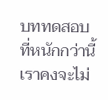บททดสอบที่หนักกว่านี้ เราคงจะไม่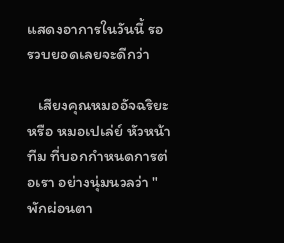แสดงอาการในวันนี้ รอรวบยอดเลยจะดีกว่า

   เสียงคุณหมออัจฉริยะ หรือ หมอเปเล่ย์ หัวหน้าทีม ที่บอกกำหนดการต่อเรา อย่างนุ่มนวลว่า "พักผ่อนตา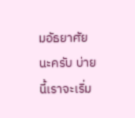มอัธยาศัยนะครับ บ่ายนี้เราจะเริ่ม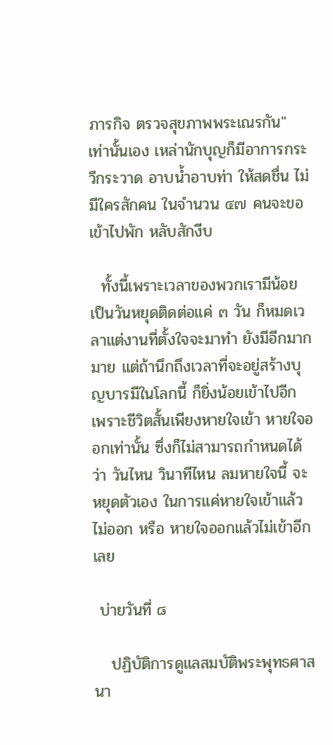ภารกิจ ตรวจสุขภาพพระเณรกัน" เท่านั้นเอง เหล่านักบุญก็มีอาการกระวีกระวาด อาบน้ำอาบท่า ให้สดชื่น ไม่มีใครสักคน ในจำนวน ๔๗ คนจะขอเข้าไปพัก หลับสักงีบ

  ทั้งนี้เพราะเวลาของพวกเรามีน้อย เป็นวันหยุดติดต่อแค่ ๓ วัน ก็หมดเวลาแต่งานที่ตั้งใจจะมาทำ ยังมีอีกมากมาย แต่ถ้านึกถึงเวลาที่จะอยู่สร้างบุญบารมีในโลกนี้ ก็ยิ่งน้อยเข้าไปอีก เพราะชีวิตสั้นเพียงหายใจเข้า หายใจออกเท่านั้น ซึ่งก็ไม่สามารถกำหนดได้ว่า วันไหน วินาทีไหน ลมหายใจนี้ จะหยุดตัวเอง ในการแค่หายใจเข้าแล้วไม่ออก หรือ หายใจออกแล้วไม่เข้าอีกเลย

 บ่ายวันที่ ๘

   ปฏิบัติการดูแลสมบัติพระพุทธศาสนา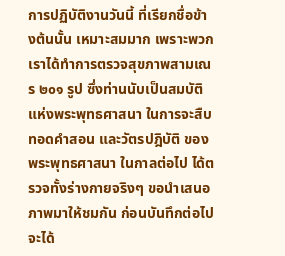การปฏิบัติงานวันนี้ ที่เรียกชื่อข้างต้นนั้น เหมาะสมมาก เพราะพวกเราได้ทำการตรวจสุขภาพสามเณร ๒๐๑ รูป ซึ่งท่านนับเป็นสมบัติแห่งพระพุทธศาสนา ในการจะสืบทอดคำสอน และวัตรปฎิบัติ ของพระพุทธศาสนา ในกาลต่อไป ได้ตรวจทั้งร่างกายจริงๆ ขอนำเสนอภาพมาให้ชมกัน ก่อนบันทึกต่อไป จะได้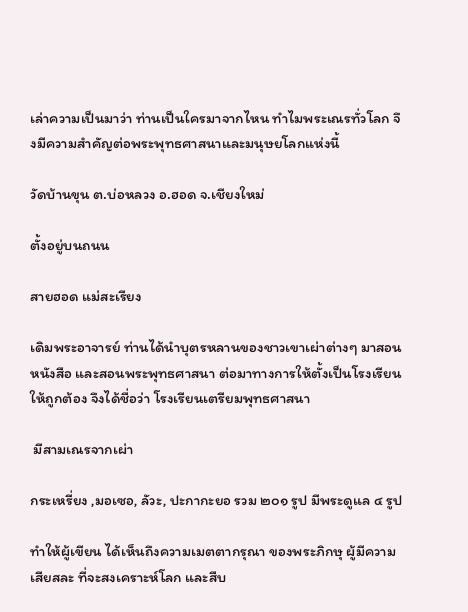เล่าความเป็นมาว่า ท่านเป็นใครมาจากไหน ทำไมพระเณรทั่วโลก จึงมีความสำคัญต่อพระพุทธศาสนาและมนุษยโลกแห่งนี้

วัดบ้านขุน ต.บ่อหลวง อ.ฮอด จ.เชียงใหม่

ตั้งอยู่บนถนน

สายฮอด แม่สะเรียง

เดิมพระอาจารย์ ท่านได้นำบุตรหลานของชาวเขาเผ่าต่างๆ มาสอนหนังสือ และสอนพระพุทธศาสนา ต่อมาทางการให้ตั้งเป็นโรงเรียนให้ถูกต้อง จึงได้ชื่อว่า โรงเรียนเตรียมพุทธศาสนา

 มีสามเณรจากเผ่า

กระเหรี่ยง ,มอเซอ, ลัวะ, ปะกากะยอ รวม ๒๐๑ รูป มีพระดูแล ๔ รูป

ทำให้ผู้เขียน ได้เห็นถึงความเมตตากรุณา ของพระภิกษุ ผู้มีความเสียสละ ที่จะสงเคราะห์โลก และสืบ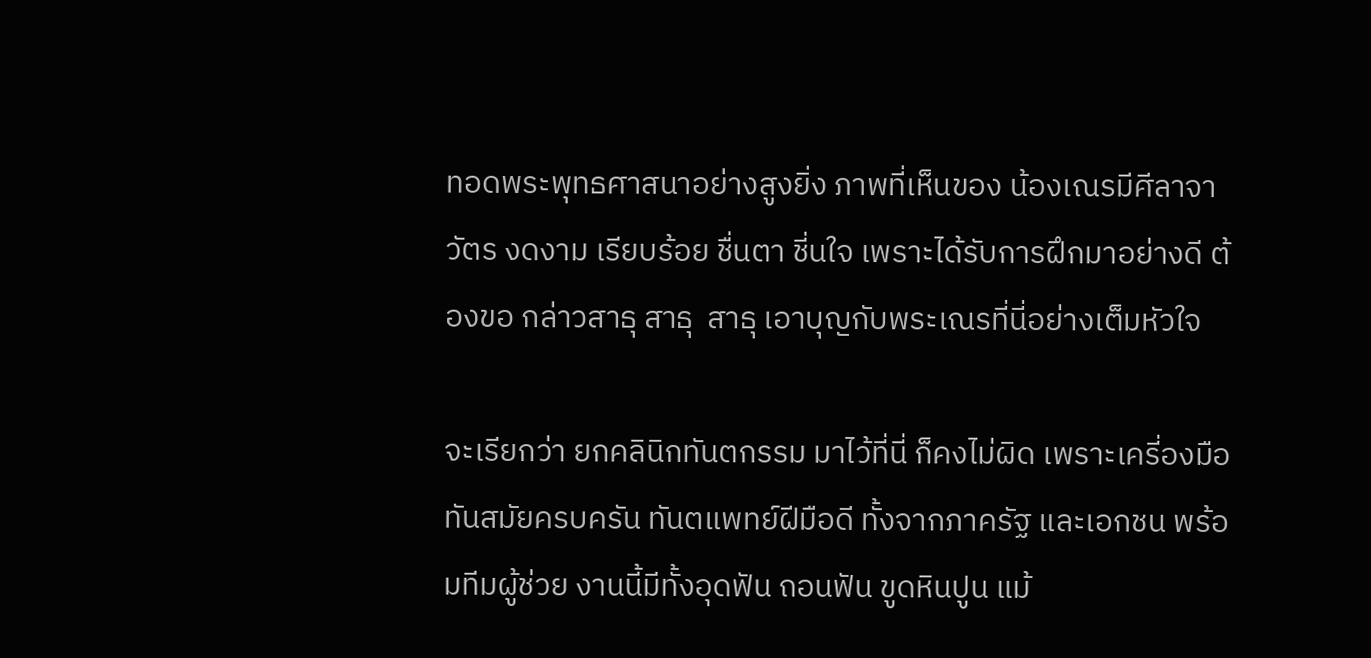ทอดพระพุทธศาสนาอย่างสูงยิ่ง ภาพที่เห็นของ น้องเณรมีศีลาจาวัตร งดงาม เรียบร้อย ชื่นตา ชี่นใจ เพราะได้รับการฝึกมาอย่างดี ต้องขอ กล่าวสาธุ สาธุ  สาธุ เอาบุญกับพระเณรที่นี่อย่างเต็มหัวใจ

จะเรียกว่า ยกคลินิกทันตกรรม มาไว้ที่นี่ ก็คงไม่ผิด เพราะเครี่องมือ ทันสมัยครบครัน ทันตแพทย์ฝีมือดี ทั้งจากภาครัฐ และเอกชน พร้อมทีมผู้ช่วย งานนี้มีทั้งอุดฟัน ถอนฟัน ขูดหินปูน แม้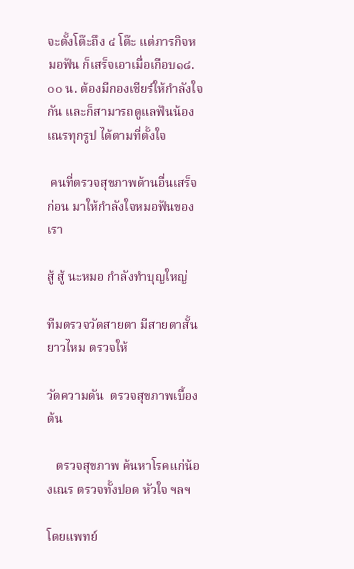จะตั้งโต๊ะถึง ๔ โต๊ะ แต่ภารกิจหมอฟัน ก็เสร็จเอาเมื่อเกือบ๑๘.๐๐ น. ต้องมีกองเชียร์ให้กำลังใจกัน และก็สามารถดูแลฟันน้องเณรทุกรูป ได้ตามที่ตั้งใจ

 คนที่ตรวจสุขภาพด้านอื่นเสร็จก่อน มาให้กำลังใจหมอฟันของเรา

สู้ สู้ นะหมอ กำลังทำบุญใหญ่

ทีมตรวจวัดสายตา มีสายตาสั้น ยาวไหม ตรวจให้

วัดความดัน  ตรวจสุขภาพเบื้องต้น

   ตรวจสุขภาพ ค้นหาโรคแก่น้องเณร ตรวจทั้งปอด หัวใจ ฯลฯ

โดยแพทย์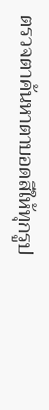ตรวจตาค้นหาตาบอดสีให้ทุกรูป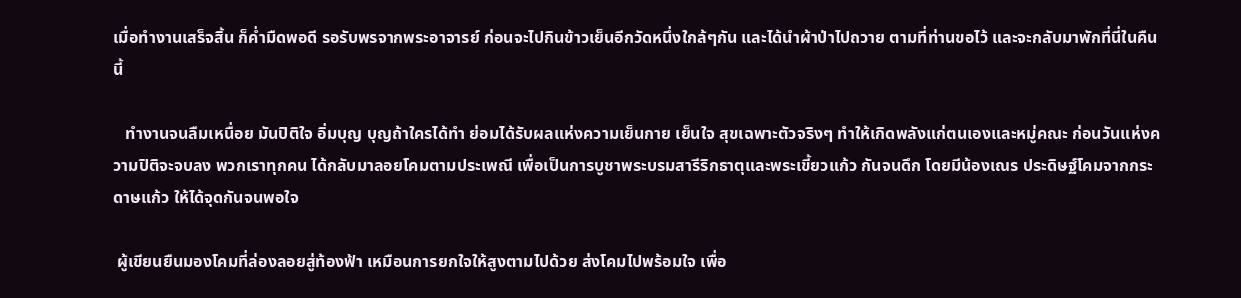เมื่อทำงานเสร็จสิ้น ก็ค่ำมืดพอดี รอรับพรจากพระอาจารย์ ก่อนจะไปกินข้าวเย็นอีกวัดหนึ่งใกล้ๆกัน และได้นำผ้าป่าไปถวาย ตามที่ท่านขอไว้ และจะกลับมาพักที่นี่ในคืนนี้

   ทำงานจนลืมเหนื่อย มันปิติใจ อิ่มบุญ บุญถ้าใครได้ทำ ย่อมได้รับผลแห่งความเย็นกาย เย็นใจ สุขเฉพาะตัวจริงๆ ทำให้เกิดพลังแก่ตนเองและหมู่คณะ ก่อนวันแห่งความปิติจะจบลง พวกเราทุกคน ได้กลับมาลอยโคมตามประเพณี เพื่อเป็นการบูชาพระบรมสารีริกธาตุและพระเขี้ยวแก้ว กันจนดึก โดยมีน้องเณร ประดิษฐ์โคมจากกระดาษแก้ว ให้ได้จุดกันจนพอใจ

 ผู้เขียนยืนมองโคมที่ล่องลอยสู่ท้องฟ้า เหมือนการยกใจให้สูงตามไปด้วย ส่งโคมไปพร้อมใจ เพื่อ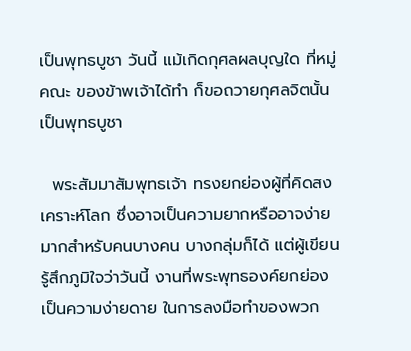เป็นพุทธบูชา วันนี้ แม้เกิดกุศลผลบุญใด ที่หมู่คณะ ของข้าพเจ้าได้ทำ ก็ขอถวายกุศลจิตนั้น เป็นพุทธบูชา

  พระสัมมาสัมพุทธเจ้า ทรงยกย่องผู้ที่คิดสงเคราะห์โลก ซึ่งอาจเป็นความยากหรืออาจง่ายมากสำหรับคนบางคน บางกลุ่มก็ได้ แต่ผู้เขียนรู้สึกภูมิใจว่าวันนี้ งานที่พระพุทธองค์ยกย่อง เป็นความง่ายดาย ในการลงมือทำของพวก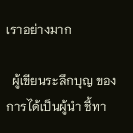เราอย่างมาก

  ผู้เขียนระลึกบุญ ของการได้เป็นผู้นำ ชี้ทา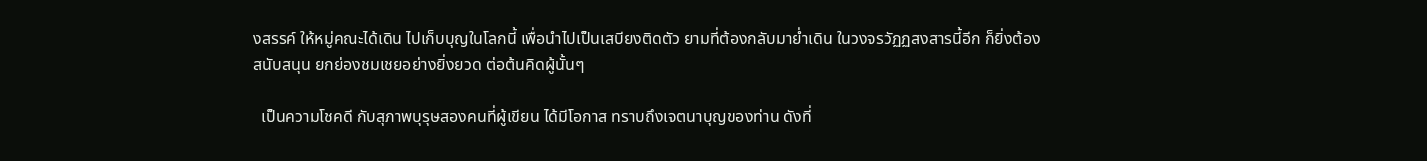งสรรค์ ให้หมู่คณะได้เดิน ไปเก็บบุญในโลกนี้ เพื่อนำไปเป็นเสบียงติดตัว ยามที่ต้องกลับมาย่ำเดิน ในวงจรวัฏฏสงสารนี้อีก ก็ยิ่งต้องสนับสนุน ยกย่องชมเชยอย่างยิ่งยวด ต่อต้นคิดผู้นั้นๆ

  เป็นความโชคดี กับสุภาพบุรุษสองคนที่ผู้เขียน ได้มีโอกาส ทราบถึงเจตนาบุญของท่าน ดังที่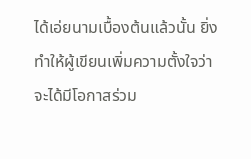ได้เอ่ยนามเบื้องต้นแล้วนั้น ยิ่งทำให้ผู้เขียนเพิ่มความตั้งใจว่า จะได้มีโอกาสร่วม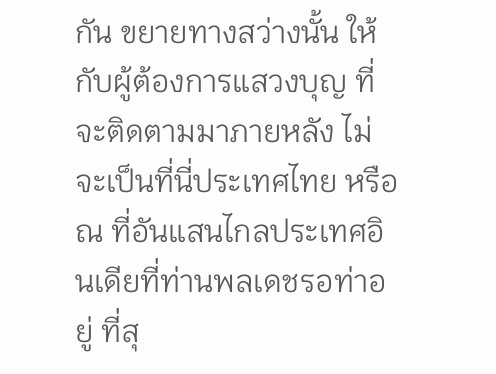กัน ขยายทางสว่างนั้น ให้กับผู้ต้องการแสวงบุญ ที่จะติดตามมาภายหลัง ไม่ จะเป็นที่นี่ประเทศไทย หรือณ ที่อันแสนไกลประเทศอินเดียที่ท่านพลเดชรอท่าอยู่ ที่สุ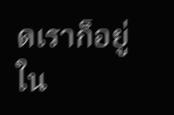ดเราก็อยู่ใน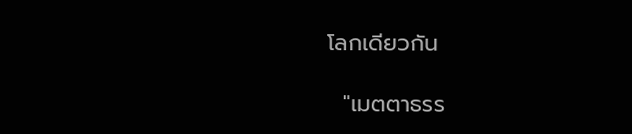โลกเดียวกัน

  "เมตตาธรร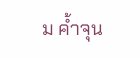ม ค้ำจุน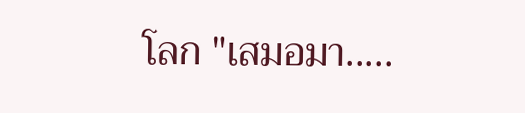โลก "เสมอมา.....